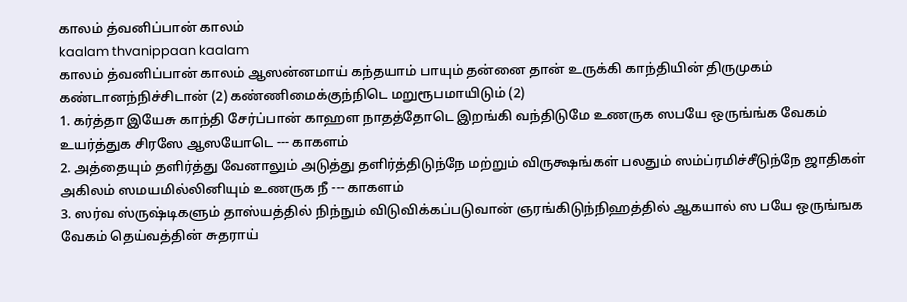காலம் த்வனிப்பான் காலம்
kaalam thvanippaan kaalam
காலம் த்வனிப்பான் காலம் ஆஸன்னமாய் கந்தயாம் பாயும் தன்னை தான் உருக்கி காந்தியின் திருமுகம் கண்டானந்நிச்சிடான் (2) கண்ணிமைக்குந்நிடெ மறுரூபமாயிடும் (2)
1. கர்த்தா இயேசு காந்தி சேர்ப்பான் காஹள நாதத்தோடெ இறங்கி வந்திடுமே உணருக ஸபயே ஒருங்ங்க வேகம் உயர்த்துக சிரஸே ஆஸயோடெ --- காகளம்
2. அத்தையும் தளிர்த்து வேனாலும் அடுத்து தளிர்த்திடுந்நே மற்றும் விருக்ஷங்கள் பலதும் ஸம்ப்ரமிச்சீடுந்நே ஜாதிகள் அகிலம் ஸமயமில்லினியும் உணருக நீ --- காகளம்
3. ஸர்வ ஸ்ருஷ்டிகளும் தாஸ்யத்தில் நிந்நும் விடுவிக்கப்படுவான் ஞரங்கிடுந்நிஹத்தில் ஆகயால் ஸ பயே ஒருங்ஙக வேகம் தெய்வத்தின் சுதராய்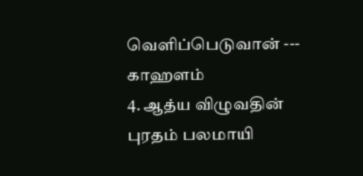வெளிப்பெடுவான் --- காஹளம்
4. ஆத்ய விழுவதின் புரதம் பலமாயி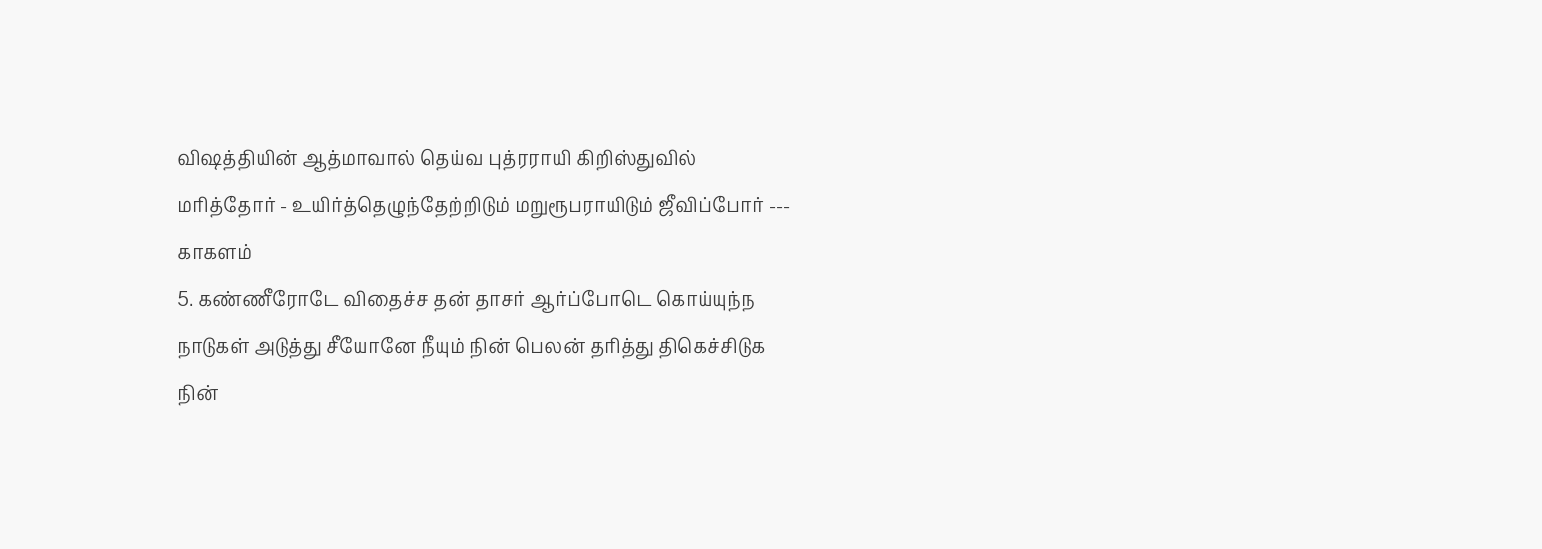விஷத்தியின் ஆத்மாவால் தெய்வ புத்ரராயி கிறிஸ்துவில் மரித்தோர் - உயிர்த்தெழுந்தேற்றிடும் மறுரூபராயிடும் ஜீவிப்போர் --- காகளம்
5. கண்ணீரோடே விதைச்ச தன் தாசர் ஆர்ப்போடெ கொய்யுந்ந நாடுகள் அடுத்து சீயோனே நீயும் நின் பெலன் தரித்து திகெச்சிடுக நின்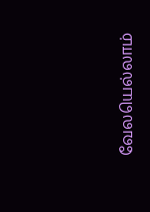வேலயெல்லாம்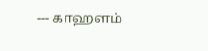--- காஹளம்